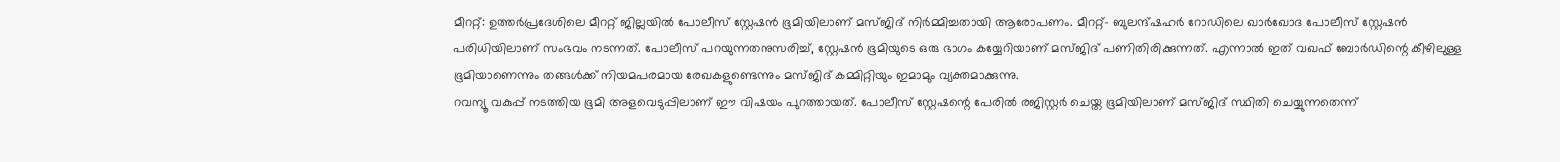മീററ്റ്: ഉത്തർപ്രദേശിലെ മീററ്റ് ജില്ലയിൽ പോലീസ് സ്റ്റേഷൻ ഭൂമിയിലാണ് മസ്ജിദ് നിർമ്മിച്ചതായി ആരോപണം. മീററ്റ്– ബുലന്ദ്ഷഹർ റോഡിലെ ഖാർഖോദ പോലീസ് സ്റ്റേഷൻ പരിധിയിലാണ് സംഭവം നടന്നത്. പോലീസ് പറയുന്നതനുസരിച്ച്, സ്റ്റേഷൻ ഭൂമിയുടെ ഒരു ഭാഗം കയ്യേറിയാണ് മസ്ജിദ് പണിതിരിക്കുന്നത്. എന്നാൽ ഇത് വഖഫ് ബോർഡിന്റെ കീഴിലുള്ള ഭൂമിയാണെന്നും തങ്ങൾക്ക് നിയമപരമായ രേഖകളുണ്ടെന്നും മസ്ജിദ് കമ്മിറ്റിയും ഇമാമും വ്യക്തമാക്കുന്നു.
റവന്യൂ വകുപ്പ് നടത്തിയ ഭൂമി അളവെടുപ്പിലാണ് ഈ വിഷയം പുറത്തായത്. പോലീസ് സ്റ്റേഷന്റെ പേരിൽ രജിസ്റ്റർ ചെയ്ത ഭൂമിയിലാണ് മസ്ജിദ് സ്ഥിതി ചെയ്യുന്നതെന്ന്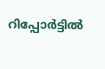റിപ്പോർട്ടിൽ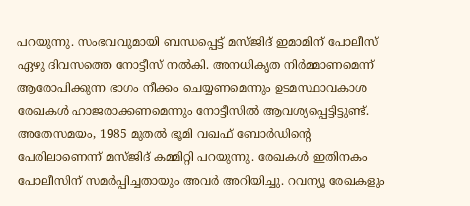പറയുന്നു. സംഭവവുമായി ബന്ധപ്പെട്ട് മസ്ജിദ് ഇമാമിന് പോലീസ് ഏഴു ദിവസത്തെ നോട്ടീസ് നൽകി. അനധികൃത നിർമ്മാണമെന്ന് ആരോപിക്കുന്ന ഭാഗം നീക്കം ചെയ്യണമെന്നും ഉടമസ്ഥാവകാശ രേഖകൾ ഹാജരാക്കണമെന്നും നോട്ടീസിൽ ആവശ്യപ്പെട്ടിട്ടുണ്ട്.
അതേസമയം, 1985 മുതൽ ഭൂമി വഖഫ് ബോർഡിന്റെ പേരിലാണെന്ന് മസ്ജിദ് കമ്മിറ്റി പറയുന്നു. രേഖകൾ ഇതിനകം പോലീസിന് സമർപ്പിച്ചതായും അവർ അറിയിച്ചു. റവന്യൂ രേഖകളും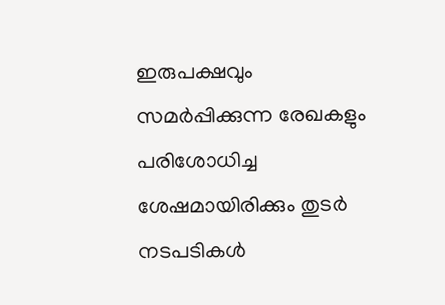ഇരുപക്ഷവും സമർപ്പിക്കുന്ന രേഖകളും പരിശോധിച്ച ശേഷമായിരിക്കും തുടർ നടപടികൾ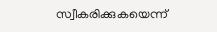സ്വീകരിക്കുകയെന്ന്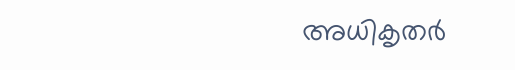അധികൃതർ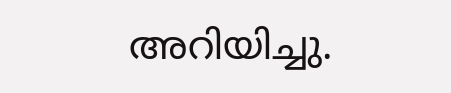അറിയിച്ചു.